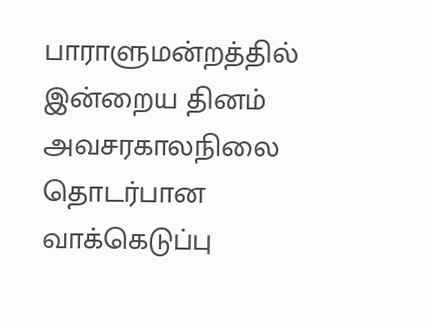பாராளுமன்றத்தில் இன்றைய தினம் அவசரகாலநிலை தொடர்பான வாக்கெடுப்பு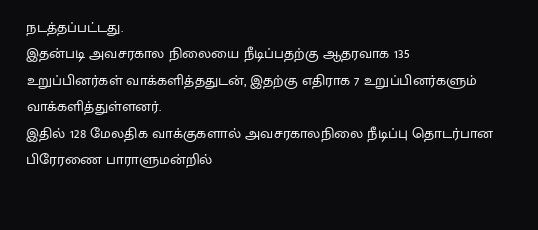நடத்தப்பட்டது.
இதன்படி அவசரகால நிலையை நீடிப்பதற்கு ஆதரவாக 135 உறுப்பினர்கள் வாக்களித்ததுடன், இதற்கு எதிராக 7 உறுப்பினர்களும் வாக்களித்துள்ளனர்.
இதில் 128 மேலதிக வாக்குகளால் அவசரகாலநிலை நீடிப்பு தொடர்பான பிரேரணை பாராளுமன்றில்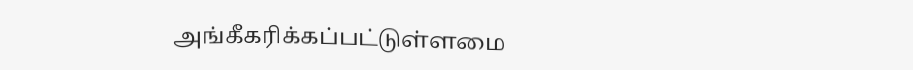அங்கீகரிக்கப்பட்டுள்ளமை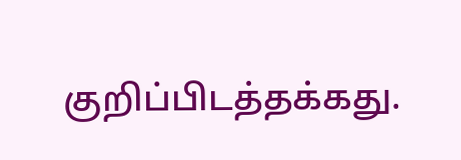குறிப்பிடத்தக்கது.